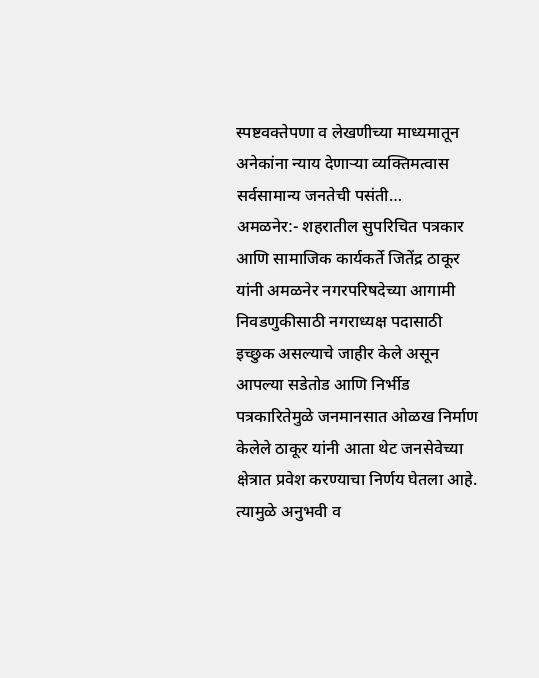स्पष्टवक्तेपणा व लेखणीच्या माध्यमातून अनेकांना न्याय देणाऱ्या व्यक्तिमत्वास सर्वसामान्य जनतेची पसंती…
अमळनेर:- शहरातील सुपरिचित पत्रकार आणि सामाजिक कार्यकर्ते जितेंद्र ठाकूर यांनी अमळनेर नगरपरिषदेच्या आगामी निवडणुकीसाठी नगराध्यक्ष पदासाठी इच्छुक असल्याचे जाहीर केले असून आपल्या सडेतोड आणि निर्भीड पत्रकारितेमुळे जनमानसात ओळख निर्माण केलेले ठाकूर यांनी आता थेट जनसेवेच्या क्षेत्रात प्रवेश करण्याचा निर्णय घेतला आहे. त्यामुळे अनुभवी व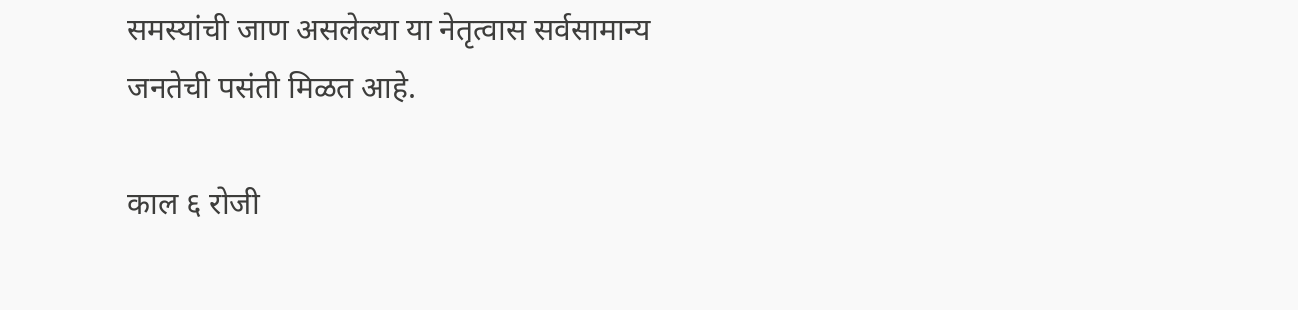समस्यांची जाण असलेल्या या नेतृत्वास सर्वसामान्य जनतेची पसंती मिळत आहे.

काल ६ रोजी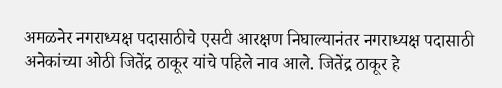अमळनेर नगराध्यक्ष पदासाठीचे एसटी आरक्षण निघाल्यानंतर नगराध्यक्ष पदासाठी अनेकांच्या ओठी जितेंद्र ठाकूर यांचे पहिले नाव आले. जितेंद्र ठाकूर हे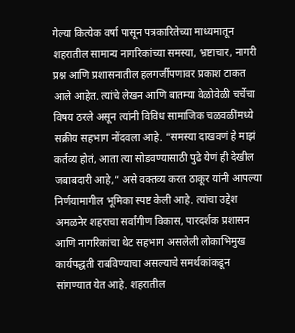गेल्या कित्येक वर्षा पासून पत्रकारितेच्या माध्यमातून शहरातील सामान्य नागरिकांच्या समस्या, भ्रष्टाचार, नागरी प्रश्न आणि प्रशासनातील हलगर्जीपणावर प्रकाश टाकत आले आहेत. त्यांचे लेखन आणि बातम्या वेळोवेळी चर्चेचा विषय ठरले असून त्यांनी विविध सामाजिक चळवळींमध्ये सक्रीय सहभाग नोंदवला आहे. “समस्या दाखवणं हे माझं कर्तव्य होतं, आता त्या सोडवण्यासाठी पुढे येणं ही देखील जबाबदारी आहे,” असे वक्तव्य करत ठाकूर यांनी आपल्या निर्णयामागील भूमिका स्पष्ट केली आहे. त्यांचा उद्देश अमळनेर शहराचा सर्वांगीण विकास, पारदर्शक प्रशासन आणि नागरिकांचा थेट सहभाग असलेली लोकाभिमुख कार्यपद्धती राबविण्याचा असल्याचे समर्थकांकडून सांगण्यात येत आहे. शहरातील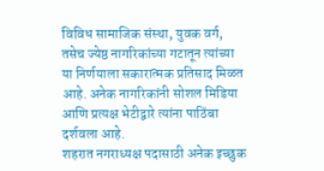विविध सामाजिक संस्था, युवक वर्ग, तसेच ज्येष्ठ नागरिकांच्या गटातून त्यांच्या या निर्णयाला सकारात्मक प्रतिसाद मिळत आहे. अनेक नागरिकांनी सोशल मिडिया आणि प्रत्यक्ष भेटीद्वारे त्यांना पाठिंबा दर्शवला आहे.
शहरात नगराध्यक्ष पदासाठी अनेक इच्छुक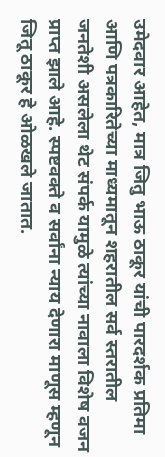उमेदवार आहेत, मात्र जितु भाऊ ठाकूर यांची पारदर्शक प्रतिमा आणि पत्रकारितेच्या माध्यमातून शहरातील सर्व स्तरातील जनतेशी असलेला थेट संपर्क यामुळे त्यांच्या नावाला विशेष वजन प्राप्त झाले आहे. स्पष्टवक्ते व सर्वांना न्याय देणारा माणूस म्हणून जितू ठाकूर हे ओळखले जातात.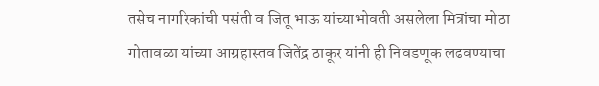तसेच नागरिकांची पसंती व जितू भाऊ यांच्याभोवती असलेला मित्रांचा मोठा गोतावळा यांच्या आग्रहास्तव जितेंद्र ठाकूर यांनी ही निवडणूक लढवण्याचा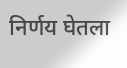निर्णय घेतला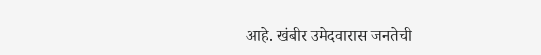आहे. खंबीर उमेदवारास जनतेची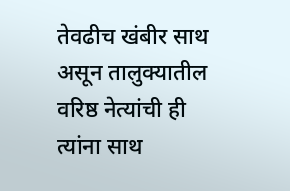तेवढीच खंबीर साथ असून तालुक्यातील वरिष्ठ नेत्यांची ही त्यांना साथ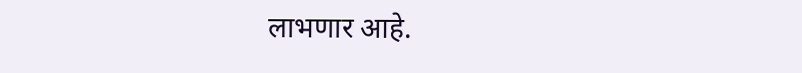लाभणार आहे.